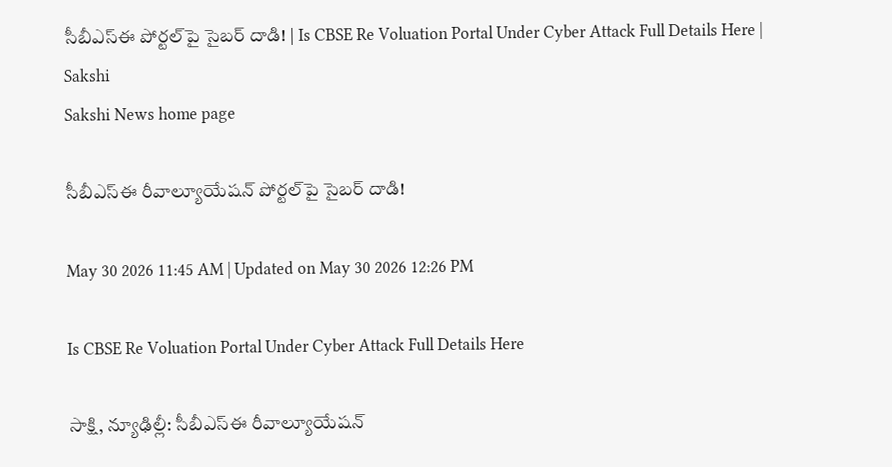సీబీఎస్‌ఈ పోర్టల్‌పై సైబర్ దాడి! | Is CBSE Re Voluation Portal Under Cyber Attack Full Details Here | Sakshi
Sakshi News home page

సీబీఎస్‌ఈ రీవాల్యూయేషన్ పోర్టల్‌పై సైబర్ దాడి!

May 30 2026 11:45 AM | Updated on May 30 2026 12:26 PM

Is CBSE Re Voluation Portal Under Cyber Attack Full Details Here

సాక్షి, న్యూఢిల్లీ: సీబీఎస్‌ఈ రీవాల్యూయేషన్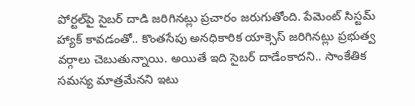పోర్టల్‌పై సైబర్ దాడి జరిగినట్లు ప్రచారం జరుగుతోంది. పేమెంట్ సిస్టమ్‌ హ్యాక్‌ కావడంతో.. కొంతసేపు అనధికారిక యాక్సెస్ జరిగినట్లు ప్రభుత్వ వర్గాలు చెబుతున్నాయి. అయితే ఇది సైబర్‌ దాడేంకాదని.. సాంకేతిక సమస్య మాత్రమేనని ఇటు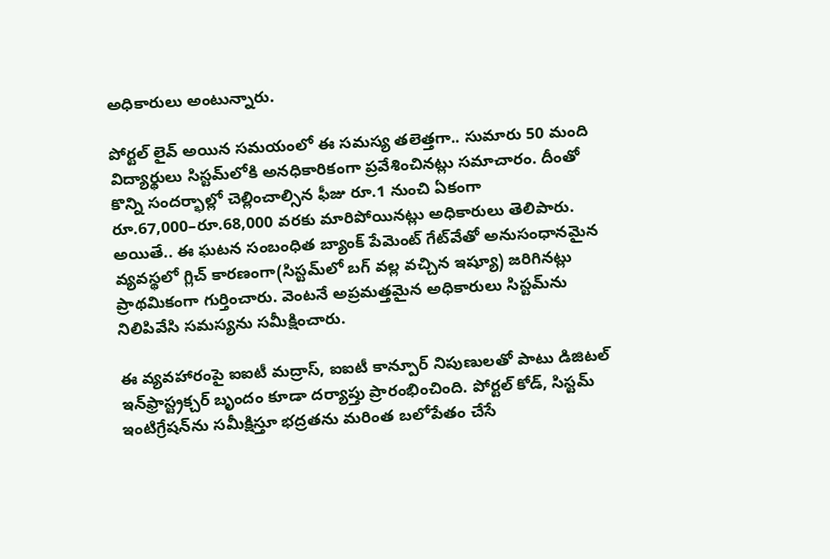అధికారులు అంటున్నారు.

పోర్టల్ లైవ్ అయిన సమయంలో ఈ సమస్య తలెత్తగా.. సుమారు 50 మంది విద్యార్థులు సిస్టమ్‌లోకి అనధికారికంగా ప్రవేశించినట్లు సమాచారం. దీంతో కొన్ని సందర్భాల్లో చెల్లించాల్సిన ఫీజు రూ.1 నుంచి ఏకంగా రూ.67,000–రూ.68,000 వరకు మారిపోయినట్లు అధికారులు తెలిపారు. అయితే.. ఈ ఘటన సంబంధిత బ్యాంక్ పేమెంట్ గేట్‌వేతో అనుసంధానమైన వ్యవస్థలో గ్లిచ్ కారణంగా(సిస్టమ్‌లో బగ్ వల్ల వచ్చిన ఇష్యూ) జరిగినట్లు ప్రాథమికంగా గుర్తించారు. వెంటనే అప్రమత్తమైన అధికారులు సిస్టమ్‌ను నిలిపివేసి సమస్యను సమీక్షించారు.

ఈ వ్యవహారంపై ఐఐటీ మద్రాస్, ఐఐటీ కాన్పూర్ నిపుణులతో పాటు డిజిటల్ ఇన్‌ఫ్రాస్ట్రక్చర్ బృందం కూడా దర్యాప్తు ప్రారంభించింది. పోర్టల్ కోడ్, సిస్టమ్ ఇంటిగ్రేషన్‌ను సమీక్షిస్తూ భద్రతను మరింత బలోపేతం చేసే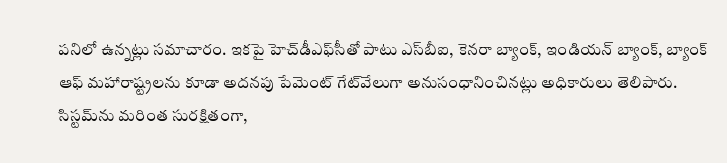పనిలో ఉన్నట్లు సమాచారం. ఇకపై హెచ్‌డీఎఫ్‌సీతో పాటు ఎస్‌బీఐ, కెనరా బ్యాంక్, ఇండియన్ బ్యాంక్, బ్యాంక్ ఆఫ్ మహారాష్ట్రలను కూడా అదనపు పేమెంట్ గేట్‌వేలుగా అనుసంధానించినట్లు అధికారులు తెలిపారు. సిస్టమ్‌ను మరింత సురక్షితంగా,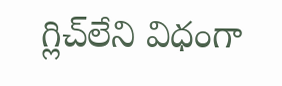గ్లిచ్‌లేని విధంగా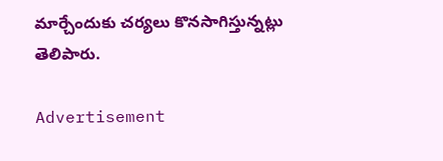మార్చేందుకు చర్యలు కొనసాగిస్తున్నట్లు తెలిపారు.

Advertisement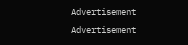Advertisement
Advertisement